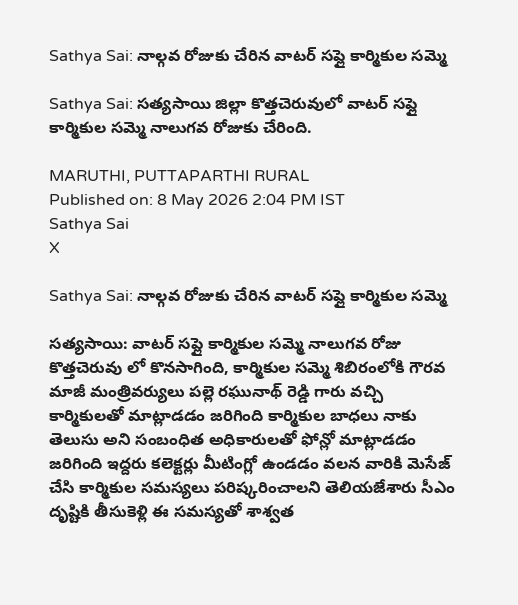Sathya Sai: నాల్గవ రోజుకు చేరిన వాటర్ సప్లై కార్మికుల సమ్మె

Sathya Sai: సత్యసాయి జిల్లా కొత్తచెరువులో వాటర్ సప్లై కార్మికుల సమ్మె నాలుగవ రోజుకు చేరింది.

MARUTHI, PUTTAPARTHI RURAL
Published on: 8 May 2026 2:04 PM IST
Sathya Sai
X

Sathya Sai: నాల్గవ రోజుకు చేరిన వాటర్ సప్లై కార్మికుల సమ్మె

సత్యసాయి: వాటర్ సప్లై కార్మికుల సమ్మె నాలుగవ రోజు కొత్తచెరువు లో కొనసాగింది, కార్మికుల సమ్మె శిబిరంలోకి గౌరవ మాజీ మంత్రివర్యులు పల్లె రఘునాథ్ రెడ్డి గారు వచ్చి కార్మికులతో మాట్లాడడం జరిగింది కార్మికుల బాధలు నాకు తెలుసు అని సంబంధిత అధికారులతో ఫోన్లో మాట్లాడడం జరిగింది ఇద్దరు కలెక్టర్లు మీటింగ్లో ఉండడం వలన వారికి మెసేజ్ చేసి కార్మికుల సమస్యలు పరిష్కరించాలని తెలియజేశారు సీఎం దృష్టికి తీసుకెళ్లి ఈ సమస్యతో శాశ్వత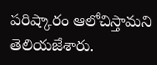పరిష్కారం ఆలోచిస్తామని తెలియజేశారు.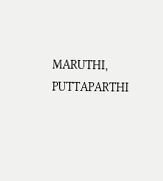MARUTHI, PUTTAPARTHI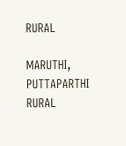RURAL

MARUTHI, PUTTAPARTHI RURAL